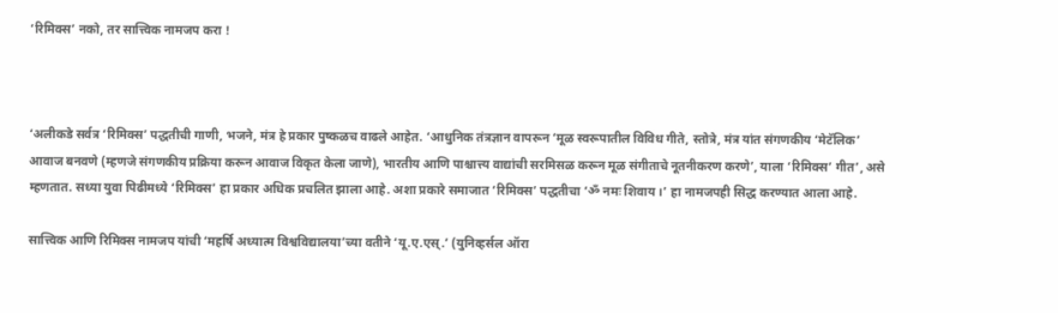‘रिमिक्स’ नको, तर सात्त्विक नामजप करा !



‘अलीकडे सर्वत्र ‘रिमिक्स’ पद्धतीची गाणी, भजने, मंत्र हे प्रकार पुष्कळच वाढले आहेत. ‘आधुनिक तंत्रज्ञान वापरून ‘मूळ स्वरूपातील विविध गीते, स्तोत्रे, मंत्र यांत संगणकीय ‘मेटॅलिक’ आवाज बनवणे (म्हणजे संगणकीय प्रक्रिया करून आवाज विकृत केला जाणे), भारतीय आणि पाश्चात्त्य वाद्यांची सरमिसळ करून मूळ संगीताचे नूतनीकरण करणे’, याला ‘रिमिक्स’ गीत’, असे म्हणतात. सध्या युवा पिढीमध्ये ‘रिमिक्स’ हा प्रकार अधिक प्रचलित झाला आहे. अशा प्रकारे समाजात ‘रिमिक्स’ पद्धतीचा ‘ॐ नमः शिवाय ।’ हा नामजपही सिद्ध करण्यात आला आहे.

सात्त्विक आणि रिमिक्स नामजप यांची ‘महर्षि अध्यात्म विश्वविद्यालया’च्या वतीने ‘यू.ए.एस्.’ (युनिव्हर्सल ऑरा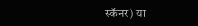स्कॅनर) या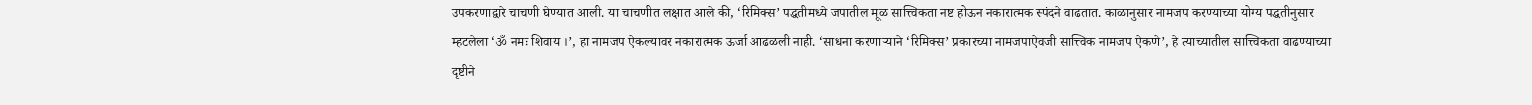उपकरणाद्वारे चाचणी घेण्यात आली. या चाचणीत लक्षात आले की, ‘रिमिक्स’ पद्धतीमध्ये जपातील मूळ सात्त्विकता नष्ट होऊन नकारात्मक स्पंदने वाढतात. काळानुसार नामजप करण्याच्या योग्य पद्धतीनुसार म्हटलेला ‘ॐ नमः शिवाय ।’, हा नामजप ऐकल्यावर नकारात्मक ऊर्जा आढळली नाही. ‘साधना करणार्‍याने ‘रिमिक्स’ प्रकारच्या नामजपाऐवजी सात्त्विक नामजप ऐकणे’, हे त्याच्यातील सात्त्विकता वाढण्याच्या दृष्टीने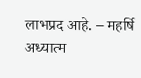लाभप्रद आहे. – महर्षि अध्यात्म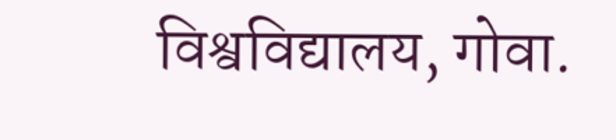विश्वविद्यालय, गोवा.